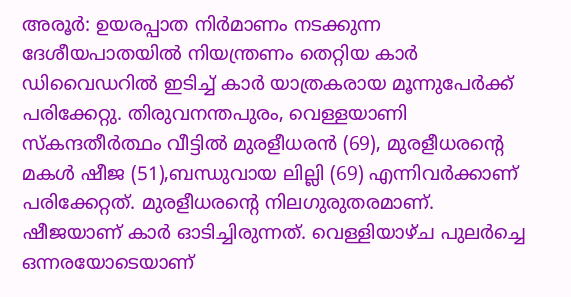അരൂർ: ഉയരപ്പാത നിർമാണം നടക്കുന്ന ദേശീയപാതയിൽ നിയന്ത്രണം തെറ്റിയ കാർ ഡിവൈഡറിൽ ഇടിച്ച് കാർ യാത്രകരായ മൂന്നുപേർക്ക് പരിക്കേറ്റു. തിരുവനന്തപുരം, വെള്ളയാണി സ്കന്ദതീർത്ഥം വീട്ടിൽ മുരളീധരൻ (69), മുരളീധരന്റെ മകൾ ഷീജ (51),ബന്ധുവായ ലില്ലി (69) എന്നിവർക്കാണ് പരിക്കേറ്റത്. മുരളീധരന്റെ നിലഗുരുതരമാണ്. ഷീജയാണ് കാർ ഓടിച്ചിരുന്നത്. വെള്ളിയാഴ്ച പുലർച്ചെ ഒന്നരയോടെയാണ്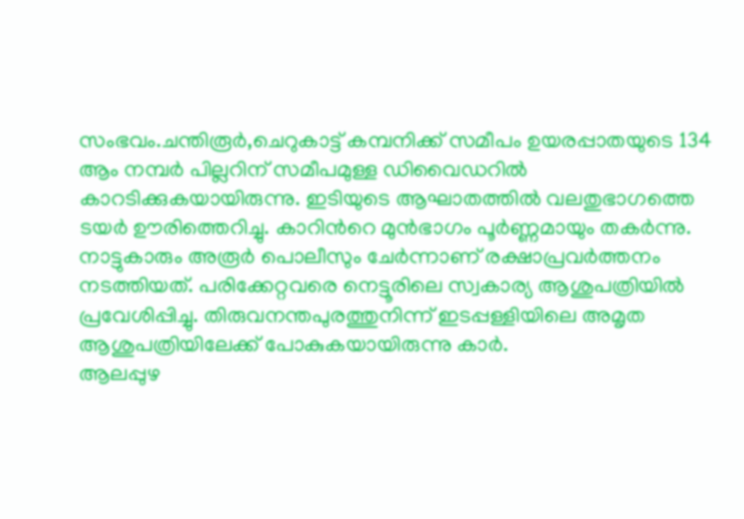സംഭവം.ചന്തിരൂർ,ചെറുകാട്ട് കമ്പനിക്ക് സമീപം ഉയരപ്പാതയുടെ 134 ആം നമ്പർ പില്ലറിന് സമീപമുള്ള ഡിവൈഡറിൽ കാറടിക്കുകയായിരുന്നു. ഇടിയുടെ ആഘാതത്തിൽ വലതുഭാഗത്തെ ടയർ ഊരിത്തെറിച്ചു. കാറിൻറെ മുൻഭാഗം പൂർണ്ണമായും തകർന്നു. നാട്ടുകാരും അരൂർ പൊലീസും ചേർന്നാണ് രക്ഷാപ്രവർത്തനം നടത്തിയത്. പരിക്കേറ്റവരെ നെട്ടൂരിലെ സ്വകാര്യ ആശുപത്രിയിൽ പ്രവേശിപ്പിച്ചു. തിരുവനന്തപുരത്തുനിന്ന് ഇടപ്പള്ളിയിലെ അമൃത ആശുപത്രിയിലേക്ക് പോകുകയായിരുന്നു കാർ.
ആലപ്പുഴ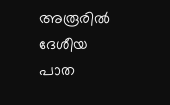അരൂരിൽ ദേശീയ പാത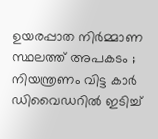ഉയരപ്പാത നിർമ്മാണ സ്ഥലത്ത് അപകടം ; നിയന്ത്രണം വിട്ട കാർ ഡിവൈഡറിൽ ഇടിച്ച്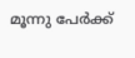മൂന്നു പേർക്ക്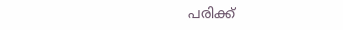പരിക്ക്